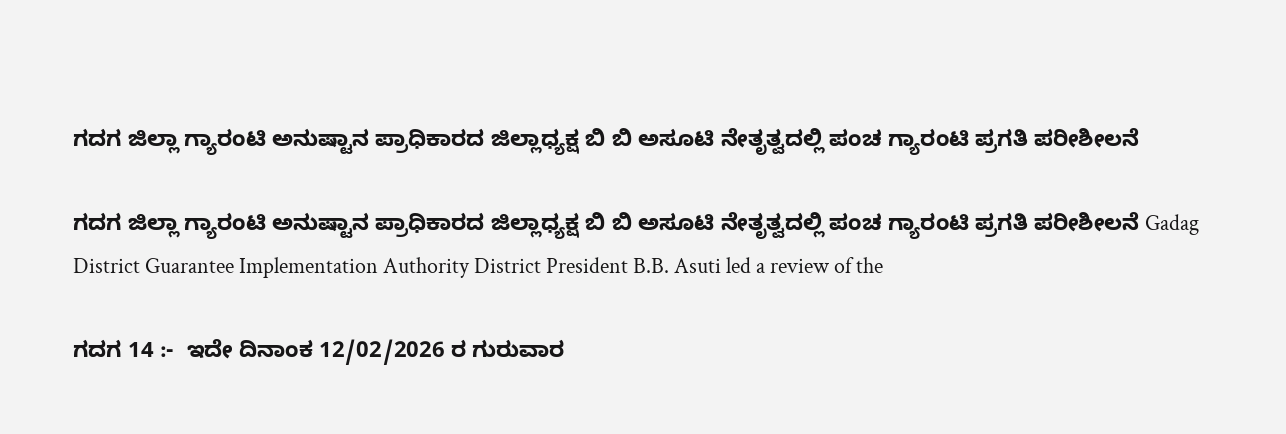ಗದಗ ಜಿಲ್ಲಾ ಗ್ಯಾರಂಟಿ ಅನುಷ್ಟಾನ ಪ್ರಾಧಿಕಾರದ ಜಿಲ್ಲಾಧ್ಯಕ್ಷ ಬಿ ಬಿ ಅಸೂಟಿ ನೇತೃತ್ವದಲ್ಲಿ ಪಂಚ ಗ್ಯಾರಂಟಿ ಪ್ರಗತಿ ಪರೀಶೀಲನೆ

ಗದಗ ಜಿಲ್ಲಾ ಗ್ಯಾರಂಟಿ ಅನುಷ್ಟಾನ ಪ್ರಾಧಿಕಾರದ ಜಿಲ್ಲಾಧ್ಯಕ್ಷ ಬಿ ಬಿ ಅಸೂಟಿ ನೇತೃತ್ವದಲ್ಲಿ ಪಂಚ ಗ್ಯಾರಂಟಿ ಪ್ರಗತಿ ಪರೀಶೀಲನೆ Gadag District Guarantee Implementation Authority District President B.B. Asuti led a review of the

ಗದಗ 14 :-  ಇದೇ ದಿನಾಂಕ 12/02/2026 ರ ಗುರುವಾರ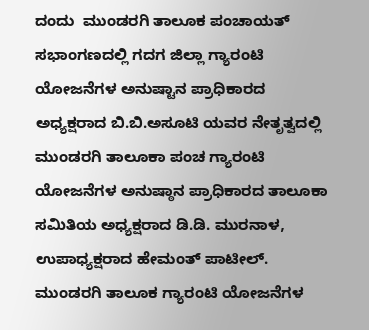ದಂದು  ಮುಂಡರಗಿ ತಾಲೂಕ ಪಂಚಾಯತ್ ಸಭಾಂಗಣದಲ್ಲಿ ಗದಗ ಜಿಲ್ಲಾ ಗ್ಯಾರಂಟಿ ಯೋಜನೆಗಳ ಅನುಷ್ಟಾನ ಪ್ರಾಧಿಕಾರದ ಅಧ್ಯಕ್ಷರಾದ ಬಿ.ಬಿ.ಅಸೂಟಿ ಯವರ ನೇತೃತ್ವದಲ್ಲಿ ಮುಂಡರಗಿ ತಾಲೂಕಾ ಪಂಚ ಗ್ಯಾರಂಟಿ ಯೋಜನೆಗಳ ಅನುಷ್ಠಾನ ಪ್ರಾಧಿಕಾರದ ತಾಲೂಕಾ ಸಮಿತಿಯ ಅಧ್ಯಕ್ಷರಾದ ಡಿ.ಡಿ. ಮುರನಾಳ,  ಉಪಾಧ್ಯಕ್ಷರಾದ ಹೇಮಂತ್ ಪಾಟೀಲ್‌.  ಮುಂಡರಗಿ ತಾಲೂಕ ಗ್ಯಾರಂಟಿ ಯೋಜನೆಗಳ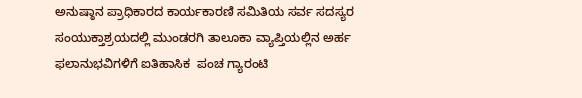ಅನುಷ್ಠಾನ ಪ್ರಾಧಿಕಾರದ ಕಾರ್ಯಕಾರಣಿ ಸಮಿತಿಯ ಸರ್ವ ಸದಸ್ಯರ ಸಂಯುಕ್ತಾಶ್ರಯದಲ್ಲಿ ಮುಂಡರಗಿ ತಾಲೂಕಾ ವ್ಯಾಪ್ತಿಯಲ್ಲಿನ ಅರ್ಹ ಫಲಾನುಭವಿಗಳಿಗೆ ಐತಿಹಾಸಿಕ  ಪಂಚ ಗ್ಯಾರಂಟಿ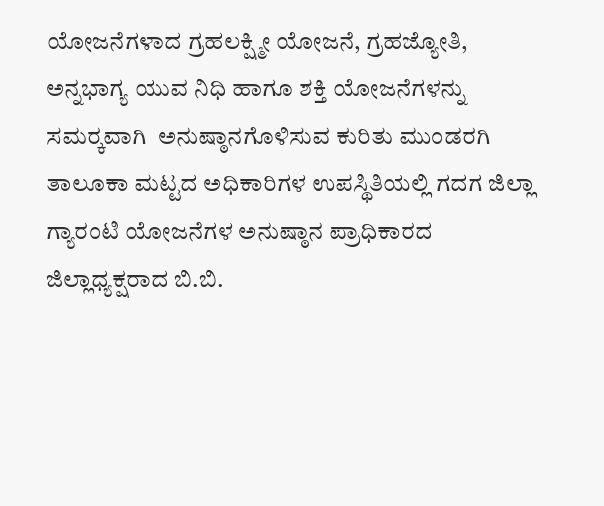ಯೋಜನೆಗಳಾದ ಗ್ರಹಲಕ್ಷ್ಮೀ ಯೋಜನೆ, ಗ್ರಹಜ್ಯೋತಿ, ಅನ್ನಭಾಗ್ಯ ಯುವ ನಿಧಿ ಹಾಗೂ ಶಕ್ತಿ ಯೋಜನೆಗಳನ್ನು ಸಮರ‍್ಕವಾಗಿ  ಅನುಷ್ಠಾನಗೊಳಿಸುವ ಕುರಿತು ಮುಂಡರಗಿ ತಾಲೂಕಾ ಮಟ್ಟದ ಅಧಿಕಾರಿಗಳ ಉಪಸ್ಥಿತಿಯಲ್ಲಿ ಗದಗ ಜಿಲ್ಲಾ ಗ್ಯಾರಂಟಿ ಯೋಜನೆಗಳ ಅನುಷ್ಠಾನ ಪ್ರಾಧಿಕಾರದ ಜಿಲ್ಲಾಧ್ಯಕ್ಷರಾದ ಬಿ.ಬಿ.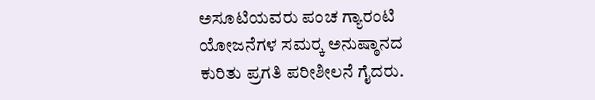ಅಸೂಟಿಯವರು ಪಂಚ ಗ್ಯಾರಂಟಿ ಯೋಜನೆಗಳ ಸಮರ‍್ಕ ಅನುಷ್ಠಾನದ ಕುರಿತು ಪ್ರಗತಿ ಪರೀಶೀಲನೆ ಗೈದರು.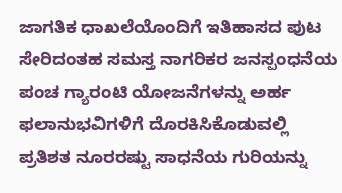ಜಾಗತಿಕ ಧಾಖಲೆಯೊಂದಿಗೆ ಇತಿಹಾಸದ ಪುಟ ಸೇರಿದಂತಹ ಸಮಸ್ತ ನಾಗರಿಕರ ಜನಸ್ಪಂಧನೆಯ ಪಂಚ ಗ್ಯಾರಂಟಿ ಯೋಜನೆಗಳನ್ನು ಅರ್ಹ ಫಲಾನುಭವಿಗಳಿಗೆ ದೊರಕಿಸಿಕೊಡುವಲ್ಲಿ ಪ್ರತಿಶತ ನೂರರಷ್ಟು ಸಾಧನೆಯ ಗುರಿಯನ್ನು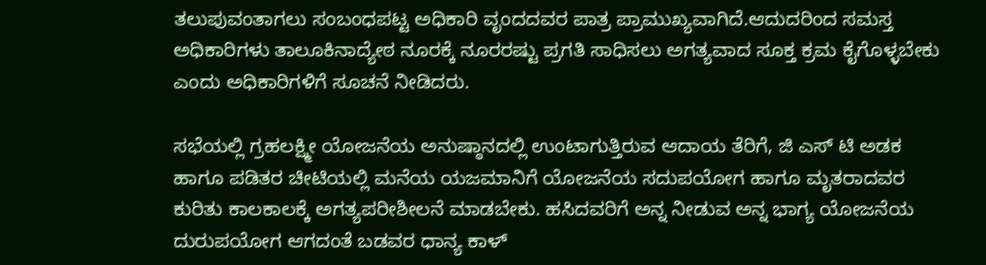ತಲುಪುವಂತಾಗಲು ಸಂಬಂಧಪಟ್ಟ ಅಧಿಕಾರಿ ವೃಂದದವರ ಪಾತ್ರ ಪ್ರಾಮುಖ್ಯವಾಗಿದೆ.ಆದುದರಿಂದ ಸಮಸ್ತ ಅಧಿಕಾರಿಗಳು ತಾಲೂಕಿನಾದ್ಯೇಠ ನೂರಕ್ಕೆ ನೂರರಷ್ಟು ಪ್ರಗತಿ ಸಾಧಿಸಲು ಅಗತ್ಯವಾದ ಸೂಕ್ತ ಕ್ರಮ ಕೈಗೊಳ್ಳಬೇಕು ಎಂದು ಅಧಿಕಾರಿಗಳಿಗೆ ಸೂಚನೆ ನೀಡಿದರು.

ಸಭೆಯಲ್ಲಿ ಗ್ರಹಲಕ್ಷ್ಮೀ ಯೋಜನೆಯ ಅನುಷ್ಠಾನದಲ್ಲಿ ಉಂಟಾಗುತ್ತಿರುವ ಆದಾಯ ತೆರಿಗೆ, ಜಿ ಎಸ್ ಟಿ ಅಡಕ ಹಾಗೂ ಪಡಿತರ ಚೀಟಿಯಲ್ಲಿ ಮನೆಯ ಯಜಮಾನಿಗೆ ಯೋಜನೆಯ ಸದುಪಯೋಗ ಹಾಗೂ ಮೃತರಾದವರ ಕುರಿತು ಕಾಲಕಾಲಕ್ಕೆ ಅಗತ್ಯಪರೀಶೀಲನೆ ಮಾಡಬೇಕು. ಹಸಿದವರಿಗೆ ಅನ್ನ ನೀಡುವ ಅನ್ನ ಭಾಗ್ಯ ಯೋಜನೆಯ ದುರುಪಯೋಗ ಆಗದಂತೆ ಬಡವರ ಧಾನ್ಯ ಕಾಳ್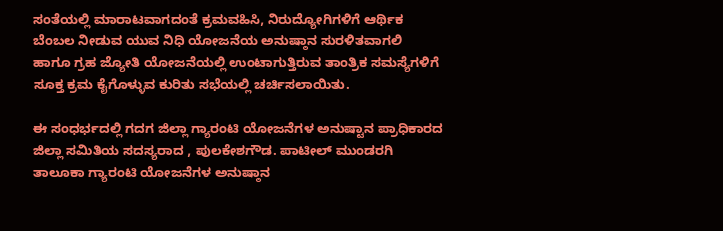ಸಂತೆಯಲ್ಲಿ ಮಾರಾಟವಾಗದಂತೆ ಕ್ರಮವಹಿಸಿ, ನಿರುದ್ಯೋಗಿಗಳಿಗೆ ಆರ್ಥಿಕ ಬೆಂಬಲ ನೀಡುವ ಯುವ ನಿಧಿ ಯೋಜನೆಯ ಅನುಷ್ಠಾನ ಸುರಳಿತವಾಗಲಿ ಹಾಗೂ ಗ್ರಹ ಜ್ಯೋತಿ ಯೋಜನೆಯಲ್ಲಿ ಉಂಟಾಗುತ್ತಿರುವ ತಾಂತ್ರಿಕ ಸಮಸ್ಯೆಗಳಿಗೆ ಸೂಕ್ತ ಕ್ರಮ ಕೈಗೊಳ್ಳುವ ಕುರಿತು ಸಭೆಯಲ್ಲಿ ಚರ್ಚಿಸಲಾಯಿತು.

ಈ ಸಂಧರ್ಭದಲ್ಲಿ ಗದಗ ಜಿಲ್ಲಾ ಗ್ಯಾರಂಟಿ ಯೋಜನೆಗಳ ಅನುಷ್ಟಾನ ಪ್ರಾಧಿಕಾರದ ಜಿಲ್ಲಾ ಸಮಿತಿಯ ಸದಸ್ಯರಾದ , ಪುಲಕೇಶಗೌಡ. ಪಾಟೀಲ್ ಮುಂಡರಗಿ ತಾಲೂಕಾ ಗ್ಯಾರಂಟಿ ಯೋಜನೆಗಳ ಅನುಷ್ಠಾನ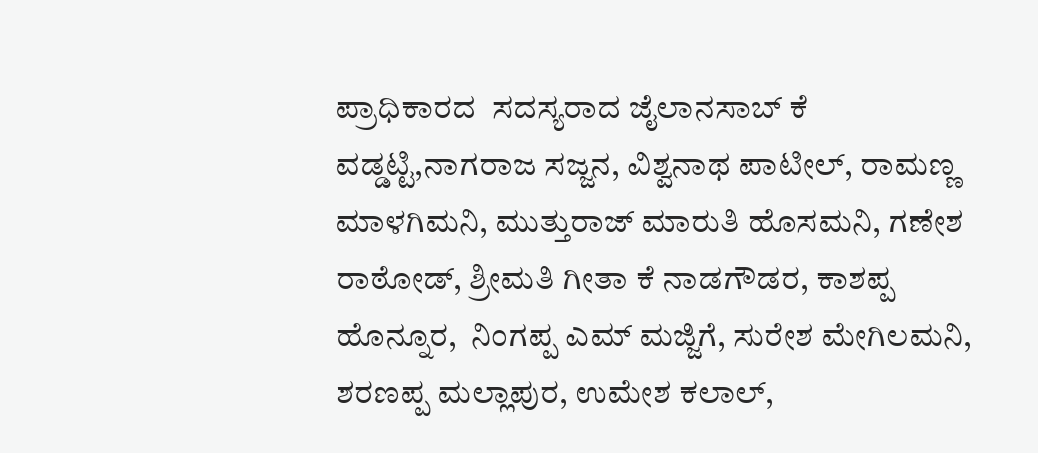ಪ್ರಾಧಿಕಾರದ  ಸದಸ್ಯರಾದ ಜೈಲಾನಸಾಬ್ ಕೆ ವಡ್ಡಟ್ಟಿ,ನಾಗರಾಜ ಸಜ್ಜನ, ವಿಶ್ವನಾಥ ಪಾಟೀಲ್, ರಾಮಣ್ಣ ಮಾಳಗಿಮನಿ, ಮುತ್ತುರಾಜ್ ಮಾರುತಿ ಹೊಸಮನಿ, ಗಣೇಶ ರಾಠೋಡ್, ಶ್ರೀಮತಿ ಗೀತಾ ಕೆ ನಾಡಗೌಡರ, ಕಾಶಪ್ಪ ಹೊನ್ನೂರ,  ನಿಂಗಪ್ಪ ಎಮ್ ಮಜ್ಜಿಗೆ, ಸುರೇಶ ಮೇಗಿಲಮನಿ, ಶರಣಪ್ಪ ಮಲ್ಲಾಪುರ, ಉಮೇಶ ಕಲಾಲ್,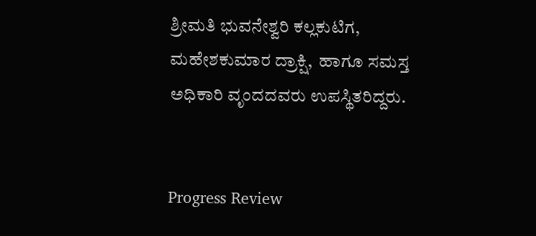ಶ್ರೀಮತಿ ಭುವನೇಶ್ವರಿ ಕಲ್ಲಕುಟಿಗ, ಮಹೇಶಕುಮಾರ ದ್ರಾಕ್ಷಿ,  ಹಾಗೂ ಸಮಸ್ತ ಅಧಿಕಾರಿ ವೃಂದದವರು ಉಪಸ್ಥಿತರಿದ್ದರು.


Progress Review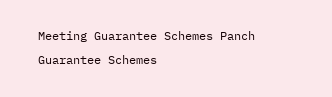Meeting Guarantee Schemes Panch Guarantee Schemes